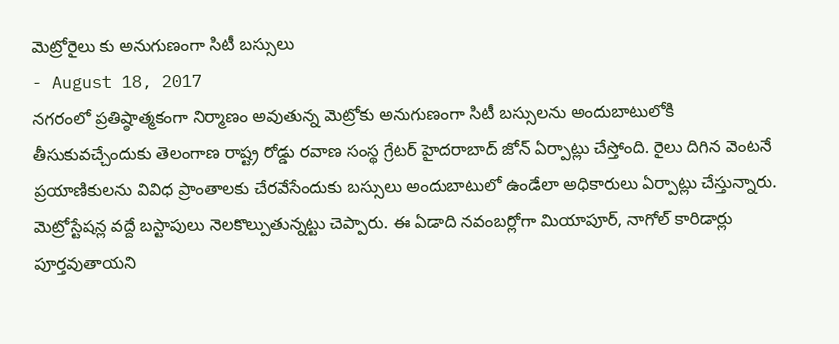మెట్రోరైలు కు అనుగుణంగా సిటీ బస్సులు
- August 18, 2017
నగరంలో ప్రతిష్ఠాత్మకంగా నిర్మాణం అవుతున్న మెట్రోకు అనుగుణంగా సిటీ బస్సులను అందుబాటులోకి తీసుకువచ్చేందుకు తెలంగాణ రాష్ట్ర రోడ్డు రవాణ సంస్థ గ్రేటర్ హైదరాబాద్ జోన్ ఏర్పాట్లు చేస్తోంది. రైలు దిగిన వెంటనే ప్రయాణికులను వివిధ ప్రాంతాలకు చేరవేసేందుకు బస్సులు అందుబాటులో ఉండేలా అధికారులు ఏర్పాట్లు చేస్తున్నారు. మెట్రోస్టేషన్ల వద్దే బస్టాపులు నెలకొల్పుతున్నట్టు చెప్పారు. ఈ ఏడాది నవంబర్లోగా మియాపూర్, నాగోల్ కారిడార్లు పూర్తవుతాయని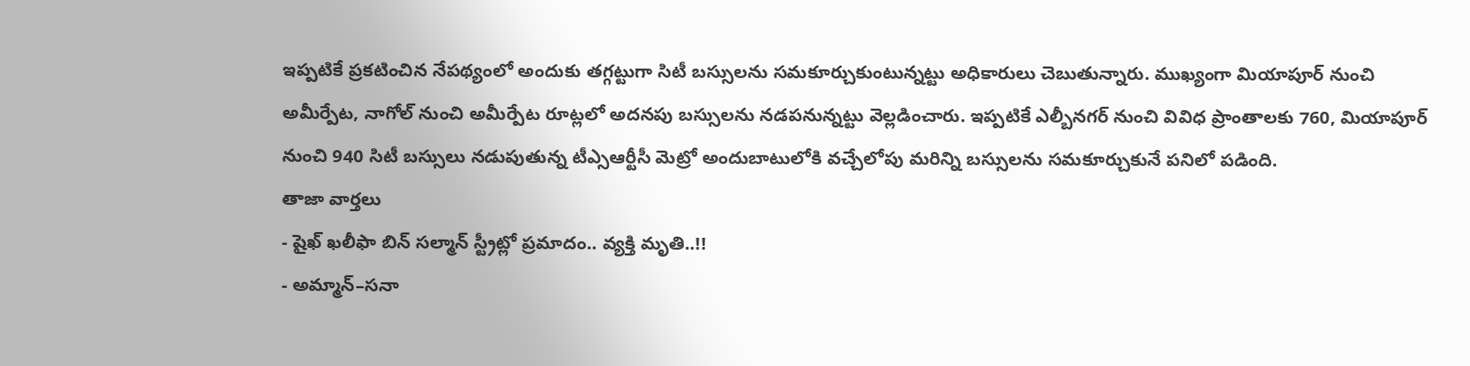ఇప్పటికే ప్రకటించిన నేపథ్యంలో అందుకు తగ్గట్టుగా సిటీ బస్సులను సమకూర్చుకుంటున్నట్టు అధికారులు చెబుతున్నారు. ముఖ్యంగా మియాపూర్ నుంచి అమీర్పేట, నాగోల్ నుంచి అమీర్పేట రూట్లలో అదనపు బస్సులను నడపనున్నట్టు వెల్లడించారు. ఇప్పటికే ఎల్బీనగర్ నుంచి వివిధ ప్రాంతాలకు 760, మియాపూర్ నుంచి 940 సిటీ బస్సులు నడుపుతున్న టీఎ్సఆర్టీసీ మెట్రో అందుబాటులోకి వచ్చేలోపు మరిన్ని బస్సులను సమకూర్చుకునే పనిలో పడింది.
తాజా వార్తలు
- షైఖ్ ఖలీఫా బిన్ సల్మాన్ స్ట్రీట్లో ప్రమాదం.. వ్యక్తి మృతి..!!
- అమ్మాన్–సనా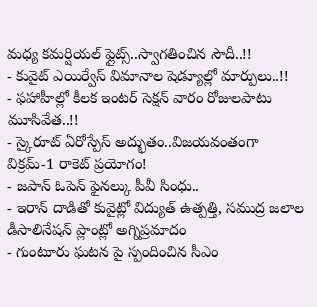మధ్య కమర్షియల్ ఫ్లైట్స్..స్వాగతించిన సౌదీ..!!
- కువైట్ ఎయిర్వేస్ విమానాల షెడ్యూల్లో మార్పులు..!!
- ఫహాహీల్లో కీలక ఇంటర్ సెక్షన్ వారం రోజులపాటు మూసివేత..!!
- స్కైరూట్ ఏరోస్పేస్ అద్భుతం..విజయవంతంగా విక్రమ్-1 రాకెట్ ప్రయోగం!
- జపాన్ ఓపెన్ ఫైనల్కు పీవీ సింధు..
- ఇరాన్ దాడితో కువైట్లో విద్యుత్ ఉత్పత్తి, సముద్ర జలాల డీసాలినేషన్ ప్లాంట్లో అగ్నిప్రమాదం
- గుంటూరు ఘటన పై స్పందించిన సీఎం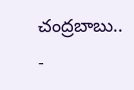చంద్రబాబు..
-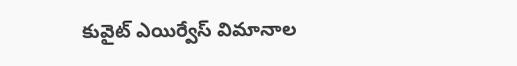కువైట్ ఎయిర్వేస్ విమానాల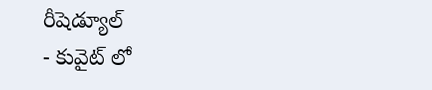రీషెడ్యూల్
- కువైట్ లో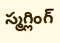స్మగ్లింగ్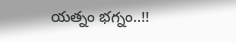యత్నం భగ్నం..!!